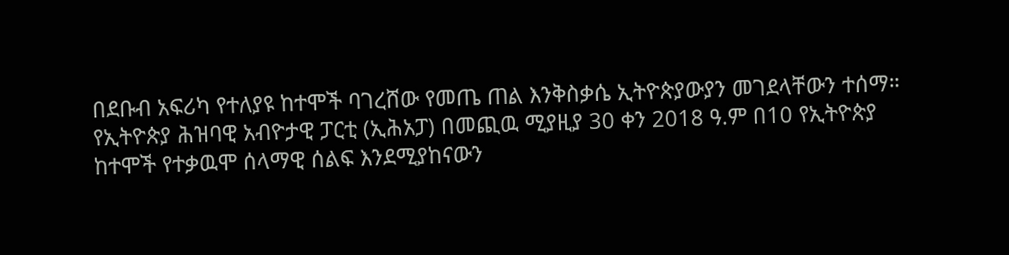በደቡብ አፍሪካ የተለያዩ ከተሞች ባገረሸው የመጤ ጠል እንቅስቃሴ ኢትዮጵያውያን መገደላቸውን ተሰማ። የኢትዮጵያ ሕዝባዊ አብዮታዊ ፓርቲ (ኢሕአፓ) በመጪዉ ሚያዚያ 30 ቀን 2018 ዓ.ም በ10 የኢትዮጵያ ከተሞች የተቃዉሞ ሰላማዊ ሰልፍ እንደሚያከናውን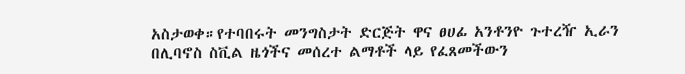አስታወቀ።የተባበሩት መንግስታት ድርጅት ዋና ፀሀፊ አንቶንዮ ጉተረዥ ኢራን በሊባኖስ ስቪል ዜጎችና መሰረተ ልማቶች ላይ የፈጸመችውን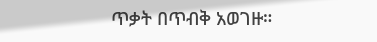ጥቃት በጥብቅ አወገዙ።